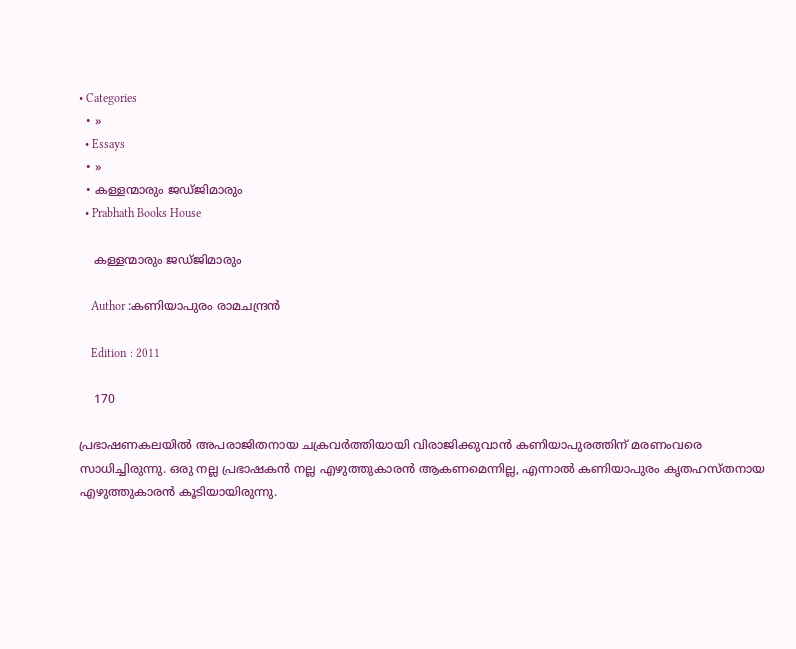• Categories
  • »
  • Essays
  • »
  • കള്ളന്മാരും ജഡ്‌ജിമാരും
  • Prabhath Books House

    കള്ളന്മാരും ജഡ്‌ജിമാരും

    Author :കണിയാപുരം രാമചന്ദ്രന്‍

    Edition : 2011

    170

പ്രഭാഷണകലയില്‍ അപരാജിതനായ ചക്രവര്‍ത്തിയായി വിരാജിക്കുവാന്‍ കണിയാപുരത്തിന്‌ മരണംവരെ സാധിച്ചിരുന്നു. ഒരു നല്ല പ്രഭാഷകന്‍ നല്ല എഴുത്തുകാരന്‍ ആകണമെന്നില്ല, എന്നാല്‍ കണിയാപുരം കൃതഹസ്‌തനായ എഴുത്തുകാരന്‍ കൂടിയായിരുന്നു.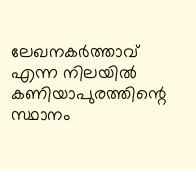ലേഖനകര്‍ത്താവ്‌ എന്ന നിലയില്‍ കണിയാപുരത്തിന്റെ സ്ഥാനം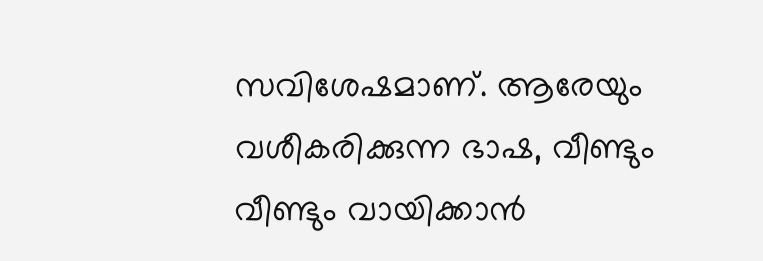സവിശേഷമാണ്‌. ആരേയും വശീകരിക്കുന്ന ഭാഷ, വീണ്ടും വീണ്ടും വായിക്കാന്‍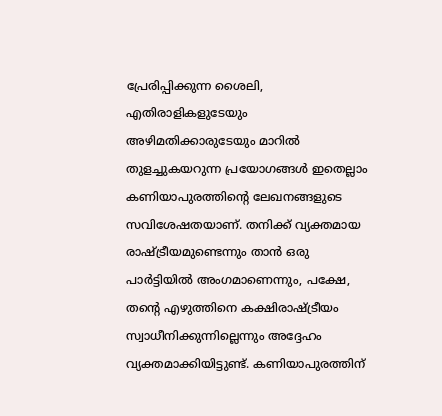പ്രേരിപ്പിക്കുന്ന ശൈലി, എതിരാളികളുടേയും അഴിമതിക്കാരുടേയും മാറില്‍ തുളച്ചുകയറുന്ന പ്രയോഗങ്ങള്‍ ഇതെല്ലാം കണിയാപുരത്തിന്റെ ലേഖനങ്ങളുടെ സവിശേഷതയാണ്‌. തനിക്ക്‌ വ്യക്തമായ രാഷ്ട്രീയമുണ്ടെന്നും താന്‍ ഒരു പാര്‍ട്ടിയില്‍ അംഗമാണെന്നും, പക്ഷേ, തന്റെ എഴുത്തിനെ കക്ഷിരാഷ്ട്രീയം സ്വാധീനിക്കുന്നില്ലെന്നും അദ്ദേഹം വ്യക്തമാക്കിയിട്ടുണ്ട്‌. കണിയാപുരത്തിന്‌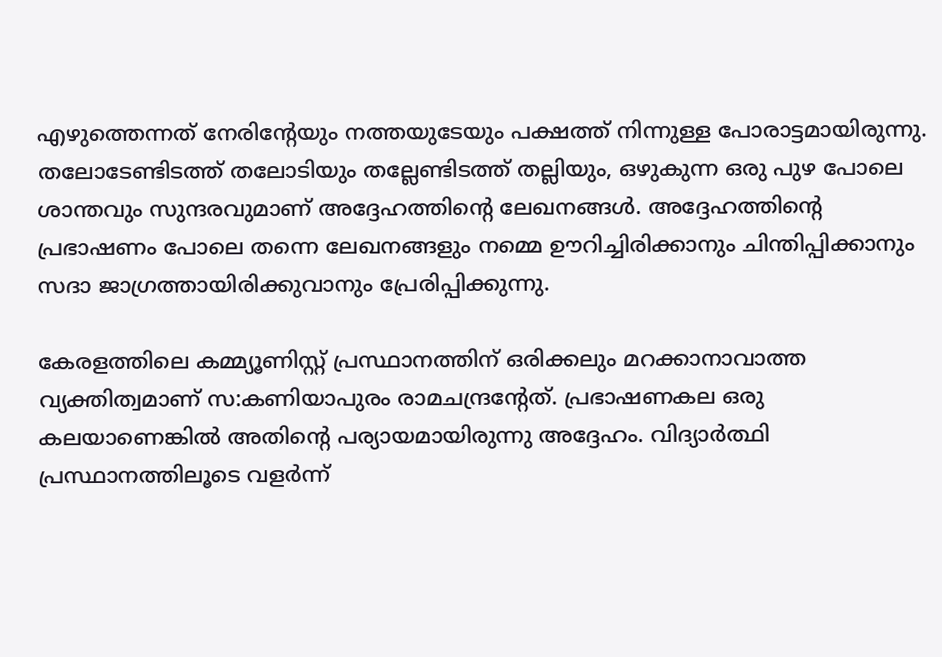എഴുത്തെന്നത്‌ നേരിന്റേയും നത്തയുടേയും പക്ഷത്ത്‌ നിന്നുള്ള പോരാട്ടമായിരുന്നു. തലോടേണ്ടിടത്ത്‌ തലോടിയും തല്ലേണ്ടിടത്ത്‌ തല്ലിയും, ഒഴുകുന്ന ഒരു പുഴ പോലെ ശാന്തവും സുന്ദരവുമാണ്‌ അദ്ദേഹത്തിന്റെ ലേഖനങ്ങള്‍. അദ്ദേഹത്തിന്റെ പ്രഭാഷണം പോലെ തന്നെ ലേഖനങ്ങളും നമ്മെ ഊറിച്ചിരിക്കാനും ചിന്തിപ്പിക്കാനും സദാ ജാഗ്രത്തായിരിക്കുവാനും പ്രേരിപ്പിക്കുന്നു.

കേരളത്തിലെ കമ്മ്യൂണിസ്റ്റ്‌ പ്രസ്ഥാനത്തിന്‌ ഒരിക്കലും മറക്കാനാവാത്ത വ്യക്തിത്വമാണ്‌ സ:കണിയാപുരം രാമചന്ദ്രന്റേത്‌. പ്രഭാഷണകല ഒരു കലയാണെങ്കില്‍ അതിന്റെ പര്യായമായിരുന്നു അദ്ദേഹം. വിദ്യാര്‍ത്ഥി പ്രസ്ഥാനത്തിലൂടെ വളര്‍ന്ന്‌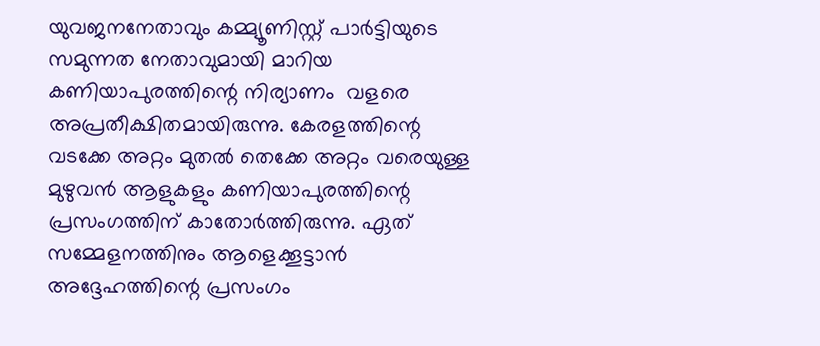യുവജനനേതാവും കമ്മ്യൂണിസ്റ്റ്‌ പാര്‍ട്ടിയുടെ സമുന്നത നേതാവുമായി മാറിയ കണിയാപുരത്തിന്റെ നിര്യാണം  വളരെ അപ്രതീക്ഷിതമായിരുന്നു. കേരളത്തിന്റെ വടക്കേ അറ്റം മുതല്‍ തെക്കേ അറ്റം വരെയുള്ള മുഴുവന്‍ ആളുകളും കണിയാപുരത്തിന്റെ പ്രസംഗത്തിന്‌ കാതോര്‍ത്തിരുന്നു. ഏത്‌ സമ്മേളനത്തിനും ആളെക്കൂട്ടാന്‍ അദ്ദേഹത്തിന്റെ പ്രസംഗം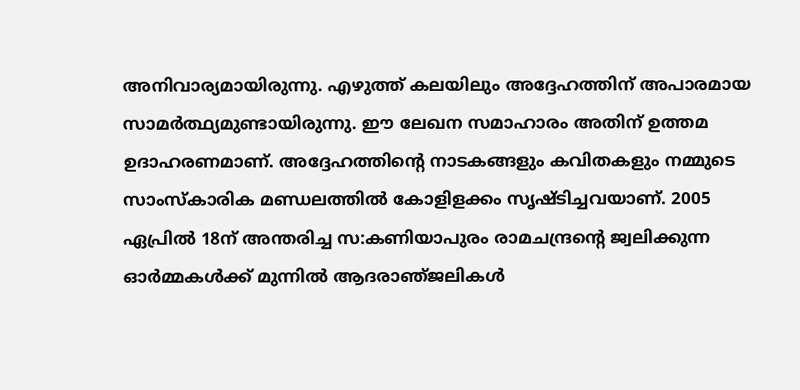അനിവാര്യമായിരുന്നു. എഴുത്ത്‌ കലയിലും അദ്ദേഹത്തിന്‌ അപാരമായ സാമര്‍ത്ഥ്യമുണ്ടായിരുന്നു. ഈ ലേഖന സമാഹാരം അതിന്‌ ഉത്തമ ഉദാഹരണമാണ്‌. അദ്ദേഹത്തിന്റെ നാടകങ്ങളും കവിതകളും നമ്മുടെ സാംസ്‌കാരിക മണ്ഡലത്തില്‍ കോളിളക്കം സൃഷ്ടിച്ചവയാണ്‌. 2005 ഏപ്രില്‍ 18ന്‌ അന്തരിച്ച സ:കണിയാപുരം രാമചന്ദ്രന്റെ ജ്വലിക്കുന്ന ഓര്‍മ്മകള്‍ക്ക്‌ മുന്നില്‍ ആദരാഞ്‌ജലികള്‍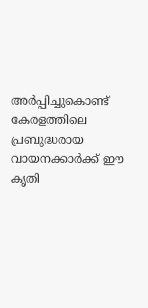അര്‍പ്പിച്ചുകൊണ്ട്‌  കേരളത്തിലെ പ്രബുദ്ധരായ വായനക്കാര്‍ക്ക്‌ ഈ കൃതി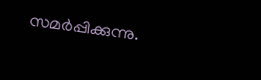സമര്‍പ്പിക്കുന്നു.